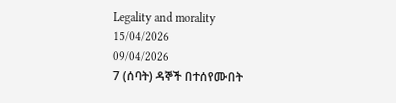Legality and morality
15/04/2026
09/04/2026
7 (ሰባት) ዳኞች በተሰየሙበት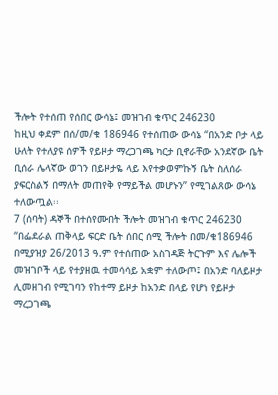ችሎት የተሰጠ የሰበር ውሳኔ፤ መዝገብ ቁጥር 246230
ከዚህ ቀደም በሰ/መ/ቁ 186946 የተሰጠው ውሳኔ ‘‘በአንድ ቦታ ላይ ሁለት የተለያዩ ሰዎች የይዞታ ማረጋገጫ ካርታ ቢኖራቸው አንደኛው ቤት ቢሰራ ሌላኛው ወገን በይዞታዬ ላይ እየተቃወምኩኝ ቤት ስለሰራ ያፍርስልኝ በማለት መጠየቅ የማይችል መሆኑን’’ የሚገልጸው ውሳኔ ተለውጧል፡፡
7 (ሰባት) ዳኞች በተሰየሙበት ችሎት መዝገብ ቁጥር 246230
“በፌደራል ጠቅላይ ፍርድ ቤት ሰበር ሰሚ ችሎት በመ/ቁ186946 በሚያዝያ 26/2013 ዓ.ም የተሰጠው አስገዳጅ ትርጉም እና ሌሎች መዝገቦች ላይ የተያዘዉ ተመሳሳይ አቋም ተለውጦ፤ በአንድ ባለይዞታ ሊመዘገብ የሚገባን የከተማ ይዞታ ከአንድ በላይ የሆነ የይዞታ ማረጋገጫ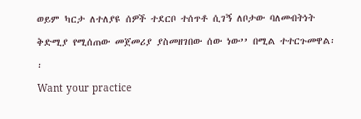ወይም ካርታ ለተለያዩ ሰዎች ተደርቦ ተሰጥቶ ሲገኝ ለቦታው ባለመብትነት ቅድሚያ የሚሰጠው መጀመሪያ ያስመዘገበው ሰው ነው’’ በሚል ተተርጉመዋል፡፡
Want your practice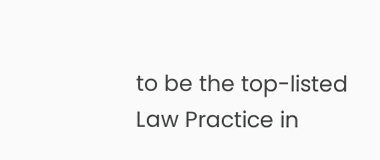to be the top-listed Law Practice in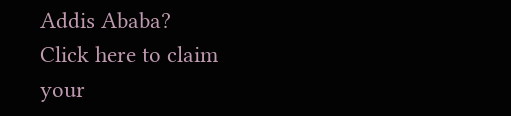Addis Ababa?
Click here to claim your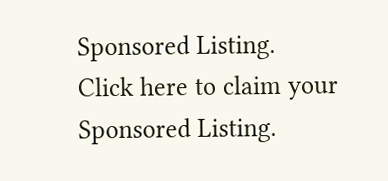Sponsored Listing.
Click here to claim your Sponsored Listing.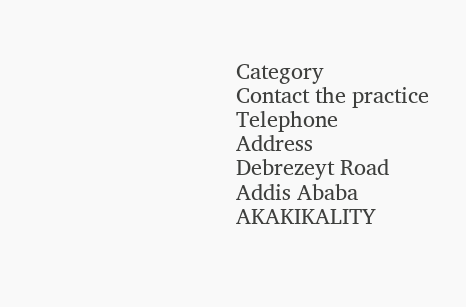Category
Contact the practice
Telephone
Address
Debrezeyt Road
Addis Ababa
AKAKIKALITY